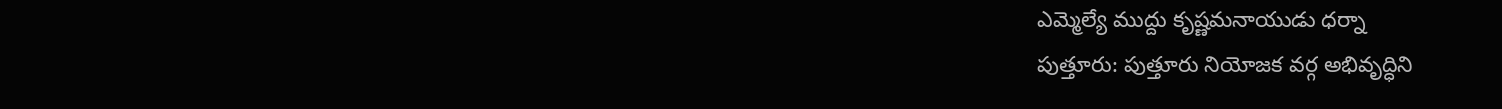ఎమ్మెల్యే ముద్దు కృష్ణమనాయుడు ధర్నా
పుత్తూరు: పుత్తూరు నియోజక వర్గ అభివృద్ధిని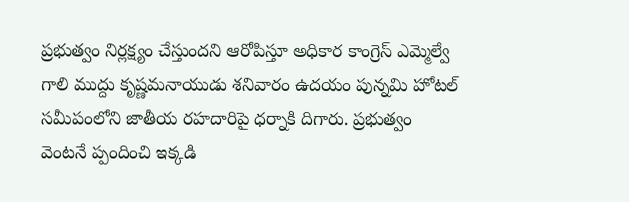ప్రభుత్వం నిర్లక్ష్యం చేస్తుందని ఆరోపిస్తూ అధికార కాంగ్రెస్ ఎమ్మెల్వే గాలి ముద్దు కృష్ణమనాయుడు శనివారం ఉదయం పున్నమి హోటల్ సమీపంలోని జాతీయ రహదారిపై ధర్నాకి దిగారు. ప్రభుత్వం వెంటనే ప్పందించి ఇక్కడి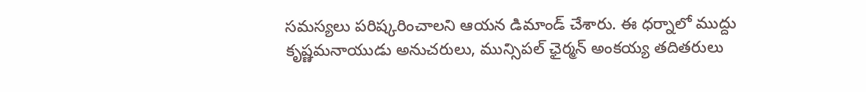సమస్యలు పరిష్కరించాలని ఆయన డిమాండ్ చేశారు. ఈ ధర్నాలో ముద్దు కృష్ణమనాయుడు అనుచరులు, మున్సిపల్ ఛైర్మన్ అంకయ్య తదితరులు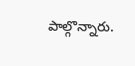పాల్గొన్నారు.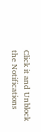Click it and Unblock the Notifications